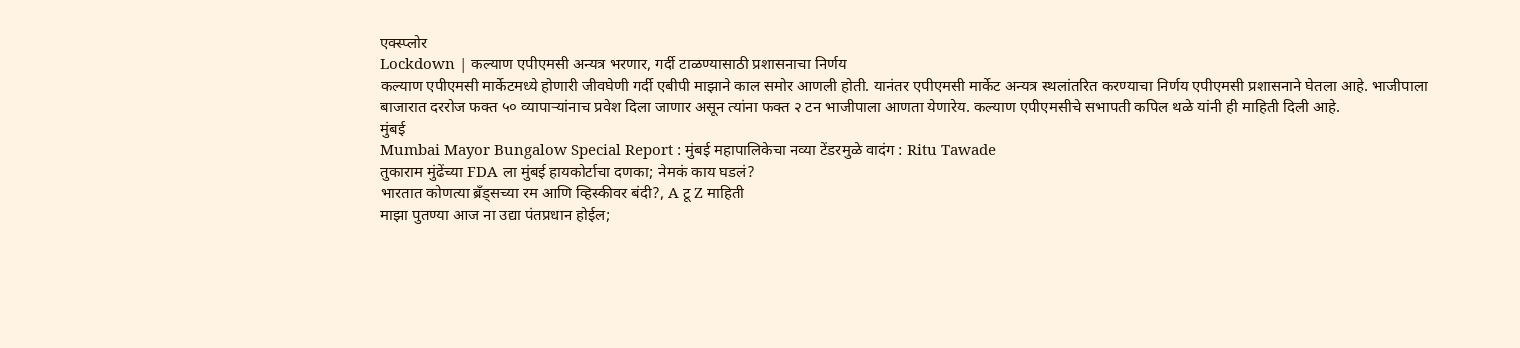एक्स्प्लोर
Lockdown | कल्याण एपीएमसी अन्यत्र भरणार, गर्दी टाळण्यासाठी प्रशासनाचा निर्णय
कल्याण एपीएमसी मार्केटमध्ये होणारी जीवघेणी गर्दी एबीपी माझाने काल समोर आणली होती. यानंतर एपीएमसी मार्केट अन्यत्र स्थलांतरित करण्याचा निर्णय एपीएमसी प्रशासनाने घेतला आहे. भाजीपाला बाजारात दररोज फक्त ५० व्यापाऱ्यांनाच प्रवेश दिला जाणार असून त्यांना फक्त २ टन भाजीपाला आणता येणारेय. कल्याण एपीएमसीचे सभापती कपिल थळे यांनी ही माहिती दिली आहे.
मुंबई
Mumbai Mayor Bungalow Special Report : मुंबई महापालिकेचा नव्या टेंडरमुळे वादंग : Ritu Tawade
तुकाराम मुंढेंच्या FDA ला मुंबई हायकोर्टाचा दणका; नेमकं काय घडलं?
भारतात कोणत्या ब्रँड्सच्या रम आणि व्हिस्कीवर बंदी?, A टू Z माहिती
माझा पुतण्या आज ना उद्या पंतप्रधान होईल;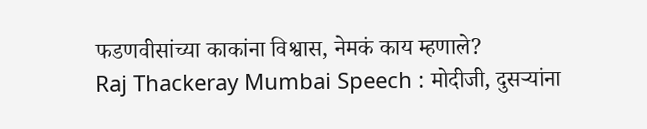फडणवीसांच्या काकांना विश्वास, नेमकं काय म्हणाले?
Raj Thackeray Mumbai Speech : मोदीजी, दुसऱ्यांना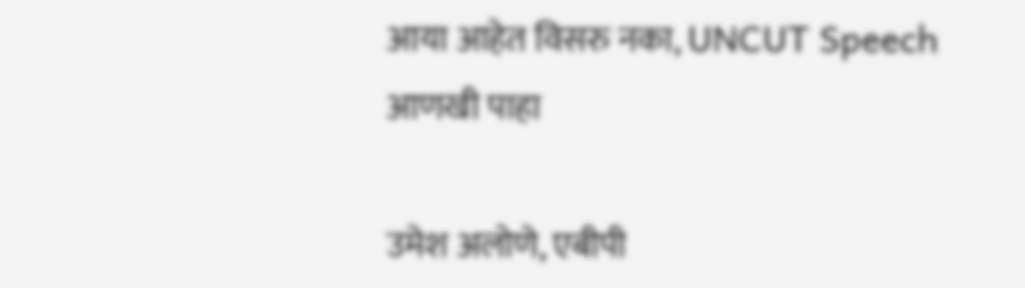आया आहेत विसरु नका, UNCUT Speech
आणखी पाहा

उमेश अलोणे, एबीपी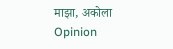माझा, अकोला
Opinion